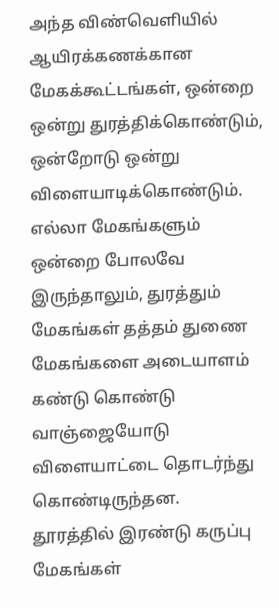அந்த விண்வெளியில் ஆயிரக்கணக்கான மேகக்கூட்டங்கள், ஒன்றை ஒன்று துரத்திக்கொண்டும், ஒன்றோடு ஒன்று விளையாடிக்கொண்டும்.
எல்லா மேகங்களும் ஒன்றை போலவே இருந்தாலும், துரத்தும் மேகங்கள் தத்தம் துணை மேகங்களை அடையாளம் கண்டு கொண்டு வாஞ்ஜையோடு விளையாட்டை தொடர்ந்து கொண்டிருந்தன.
தூரத்தில் இரண்டு கருப்பு மேகங்கள்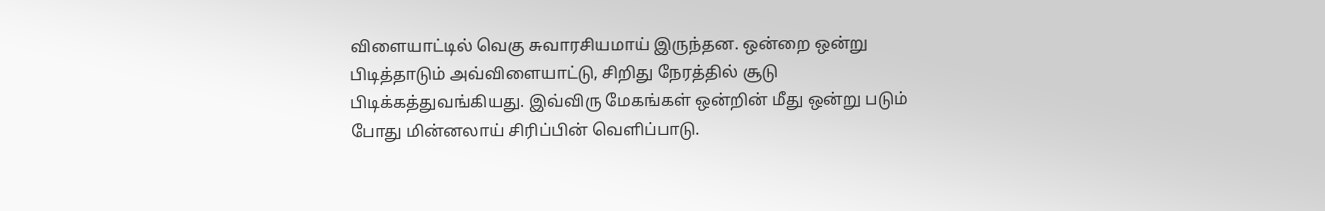விளையாட்டில் வெகு சுவாரசியமாய் இருந்தன. ஒன்றை ஒன்று பிடித்தாடும் அவ்விளையாட்டு, சிறிது நேரத்தில் சூடு பிடிக்கத்துவங்கியது. இவ்விரு மேகங்கள் ஒன்றின் மீது ஒன்று படும் போது மின்னலாய் சிரிப்பின் வெளிப்பாடு.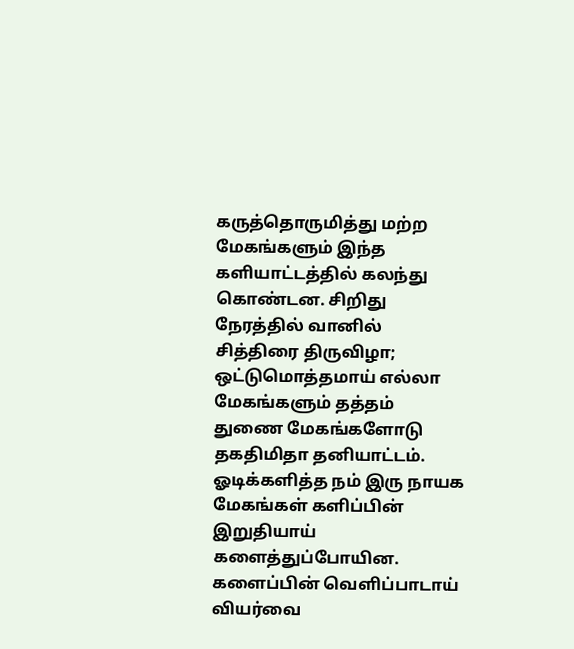கருத்தொருமித்து மற்ற மேகங்களும் இந்த களியாட்டத்தில் கலந்து கொண்டன. சிறிது நேரத்தில் வானில் சித்திரை திருவிழா; ஒட்டுமொத்தமாய் எல்லா மேகங்களும் தத்தம் துணை மேகங்களோடு தகதிமிதா தனியாட்டம்.
ஓடிக்களித்த நம் இரு நாயக மேகங்கள் களிப்பின் இறுதியாய் களைத்துப்போயின. களைப்பின் வெளிப்பாடாய் வியர்வை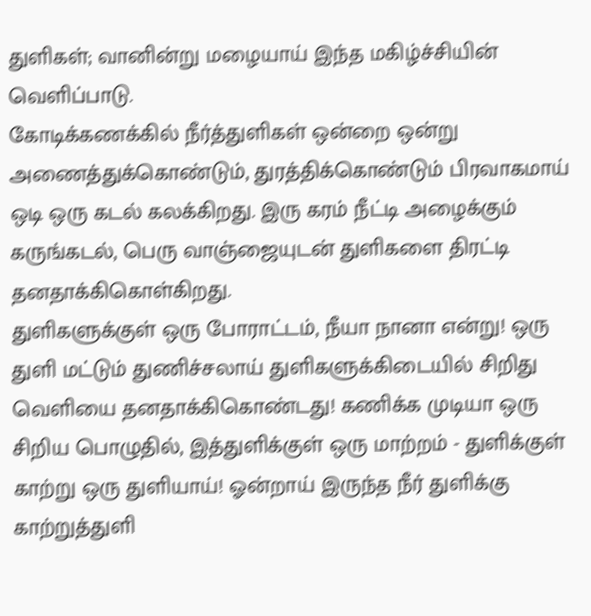துளிகள்; வானின்று மழையாய் இந்த மகிழ்ச்சியின் வெளிப்பாடு.
கோடிக்கணக்கில் நீர்த்துளிகள் ஒன்றை ஒன்று அணைத்துக்கொண்டும், துரத்திக்கொண்டும் பிரவாகமாய் ஒடி ஒரு கடல் கலக்கிறது. இரு கரம் நீட்டி அழைக்கும் கருங்கடல், பெரு வாஞ்ஜையுடன் துளிகளை திரட்டி தனதாக்கிகொள்கிறது.
துளிகளுக்குள் ஒரு போராட்டம், நீயா நானா என்று! ஒரு துளி மட்டும் துணிச்சலாய் துளிகளுக்கிடையில் சிறிது வெளியை தனதாக்கிகொண்டது! கணிக்க முடியா ஒரு சிறிய பொழுதில், இத்துளிக்குள் ஒரு மாற்றம் - துளிக்குள் காற்று ஒரு துளியாய்! ஓன்றாய் இருந்த நீர் துளிக்கு காற்றுத்துளி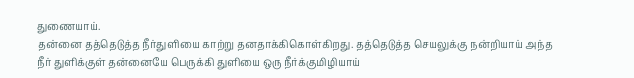துணையாய்.
தன்னை தத்தெடுத்த நீர்துளியை காற்று தனதாக்கிகொள்கிறது. தத்தெடுத்த செயலுக்கு நன்றியாய் அந்த நீர் துளிக்குள் தன்னையே பெருக்கி துளியை ஒரு நீர்க்குமிழியாய்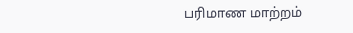பரிமாண மாற்றம்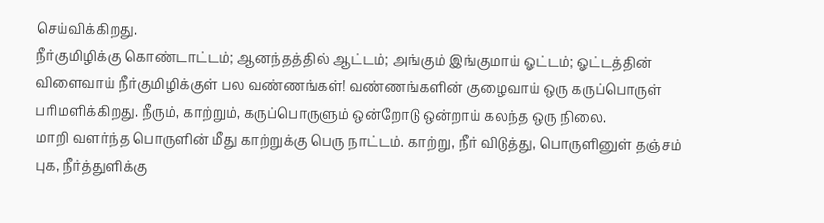செய்விக்கிறது.
நீர்குமிழிக்கு கொண்டாட்டம்; ஆனந்தத்தில் ஆட்டம்; அங்கும் இங்குமாய் ஓட்டம்; ஓட்டத்தின் விளைவாய் நீர்குமிழிக்குள் பல வண்ணங்கள்! வண்ணங்களின் குழைவாய் ஒரு கருப்பொருள் பரிமளிக்கிறது. நீரும், காற்றும், கருப்பொருளும் ஒன்றோடு ஒன்றாய் கலந்த ஒரு நிலை.
மாறி வளர்ந்த பொருளின் மீது காற்றுக்கு பெரு நாட்டம். காற்று, நீர் விடுத்து, பொருளினுள் தஞ்சம் புக, நீர்த்துளிக்கு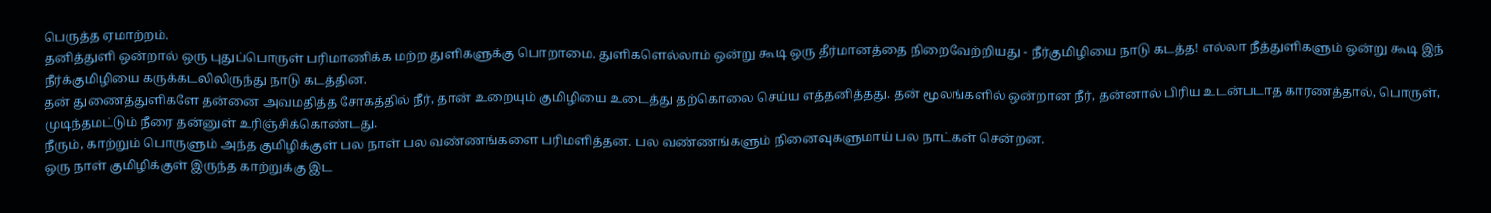பெருத்த ஏமாற்றம்.
தனித்துளி ஒன்றால் ஒரு புதுப்பொருள் பரிமாணிக்க மற்ற துளிகளுக்கு பொறாமை. துளிகளெல்லாம் ஒன்று கூடி ஒரு தீர்மானத்தை நிறைவேற்றியது - நீர்குமிழியை நாடு கடத்த! எல்லா நீத்துளிகளும் ஒன்று கூடி இந் நீர்க்குமிழியை கருக்கடலிலிருந்து நாடு கடத்தின.
தன் துணைத்துளிகளே தன்னை அவமதித்த சோகத்தில் நீர், தான் உறையும் குமிழியை உடைத்து தற்கொலை செய்ய எத்தனித்தது. தன் மூலங்களில் ஒன்றான நீர், தன்னால் பிரிய உடன்படாத காரணத்தால், பொருள், முடிந்தமட்டும் நீரை தன்னுள் உரிஞ்சிக்கொண்டது.
நீரும், காற்றும் பொருளும் அந்த குமிழிக்குள் பல நாள் பல வண்ணங்களை பரிமளித்தன. பல வண்ணங்களும் நினைவுகளுமாய் பல நாட்கள் சென்றன.
ஒரு நாள் குமிழிக்குள் இருந்த காற்றுக்கு இட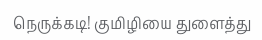நெருக்கடி! குமிழியை துளைத்து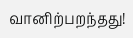வானிற்பறந்தது!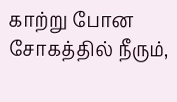காற்று போன சோகத்தில் நீரும்,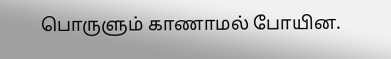பொருளும் காணாமல் போயின.